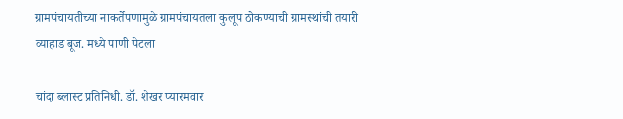ग्रामपंचायतीच्या नाकर्तेपणामुळे ग्रामपंचायतला कुलूप ठोकण्याची ग्रामस्थांची तयारी
व्याहाड बूज. मध्ये पाणी पेटला

चांदा ब्लास्ट प्रतिनिधी. डॉ. शेखर प्यारमवार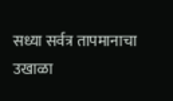सध्या सर्वत्र तापमानाचा उखाळा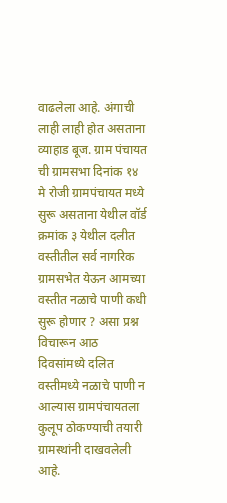वाढलेला आहे. अंगाची लाही लाही होत असताना व्याहाड बूज. ग्राम पंचायत ची ग्रामसभा दिनांक १४ मे रोजी ग्रामपंचायत मध्ये सुरू असताना येथील वॉर्ड क्रमांक ३ येथील दलीत वस्तीतील सर्व नागरिक ग्रामसभेत येऊन आमच्या वस्तीत नळाचे पाणी कधी सुरू होणार ? असा प्रश्न विचारून आठ दिवसांमध्ये दलित वस्तीमध्ये नळाचे पाणी न आल्यास ग्रामपंचायतला कुलूप ठोकण्याची तयारी ग्रामस्थांनी दाखवलेली आहे.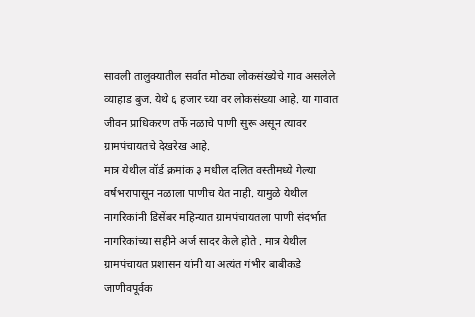सावली तालुक्यातील सर्वात मोठ्या लोकसंख्येचे गाव असलेले व्याहाड बुज. येथे ६ हजार च्या वर लोकसंख्या आहे. या गावात जीवन प्राधिकरण तर्फे नळाचे पाणी सुरू असून त्यावर ग्रामपंचायतचे देखरेख आहे.
मात्र येथील वॉर्ड क्रमांक ३ मधील दलित वस्तीमध्ये गेल्या वर्षभरापासून नळाला पाणीच येत नाही. यामुळे येथील नागरिकांनी डिसेंबर महिन्यात ग्रामपंचायतला पाणी संदर्भात नागरिकांच्या सहीने अर्ज सादर केले होते . मात्र येथील ग्रामपंचायत प्रशासन यांनी या अत्यंत गंभीर बाबीकडे जाणीवपूर्वक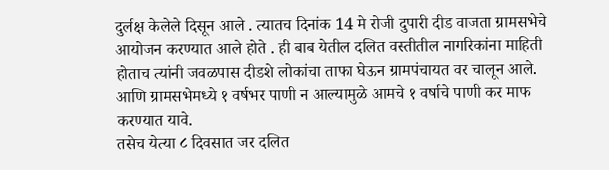दुर्लक्ष केलेले दिसून आले . त्यातच दिनांक 14 मे रोजी दुपारी दीड वाजता ग्रामसभेचे आयोजन करण्यात आले होते . ही बाब येतील दलित वस्तीतील नागरिकांना माहिती होताच त्यांनी जवळपास दीडशे लोकांचा ताफा घेऊन ग्रामपंचायत वर चालून आले. आणि ग्रामसभेमध्ये १ वर्षभर पाणी न आल्यामुळे आमचे १ वर्षाचे पाणी कर माफ करण्यात यावे.
तसेच येत्या ८ दिवसात जर दलित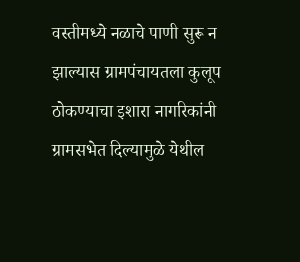वस्तीमध्ये नळाचे पाणी सुरू न झाल्यास ग्रामपंचायतला कुलूप ठोकण्याचा इशारा नागरिकांनी ग्रामसभेत दिल्यामुळे येथील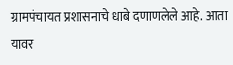ग्रामपंचायत प्रशासनाचे धाबे दणाणलेले आहे. आता यावर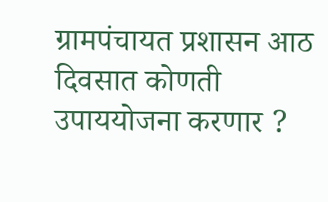ग्रामपंचायत प्रशासन आठ दिवसात कोणती उपाययोजना करणार ?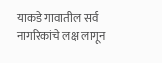याकडे गावातील सर्व नागरिकांचे लक्ष लागून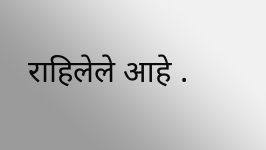राहिलेले आहे .